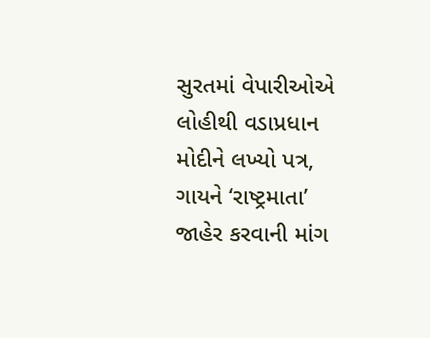સુરતમાં વેપારીઓએ લોહીથી વડાપ્રધાન મોદીને લખ્યો પત્ર, ગાયને ‘રાષ્ટ્રમાતા’ જાહેર કરવાની માંગ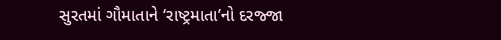સુરતમાં ગૌમાતાને ‘રાષ્ટ્રમાતા’નો દરજ્જા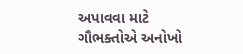અપાવવા માટે ગૌભક્તોએ અનોખો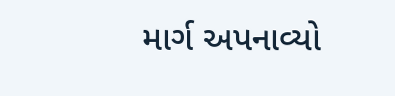માર્ગ અપનાવ્યો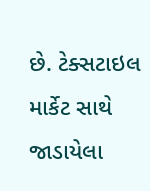છે. ટેક્સટાઇલ માર્કેટ સાથે જાડાયેલા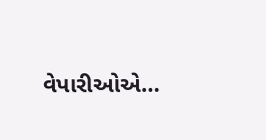વેપારીઓએ…